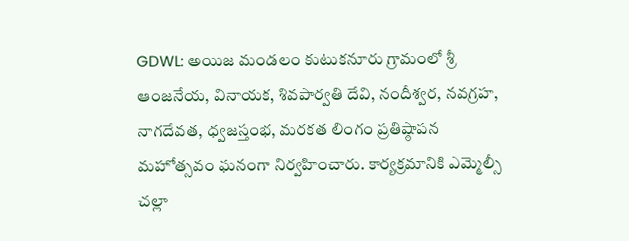GDWL: అయిజ మండలం కుటుకనూరు గ్రామంలో శ్రీ ఆంజనేయ, వినాయక, శివపార్వతి దేవి, నందీశ్వర, నవగ్రహ, నాగదేవత, ధ్వజస్తంభ, మరకత లింగం ప్రతిష్ఠాపన మహోత్సవం ఘనంగా నిర్వహించారు. కార్యక్రమానికి ఎమ్మెల్సీ చల్లా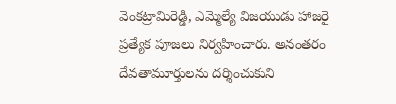వెంకట్రామిరెడ్డి, ఎమ్మెల్యే విజయుడు హాజరై ప్రత్యేక పూజలు నిర్వహించారు. అనంతరం దేవతామూర్తులను దర్శించుకుని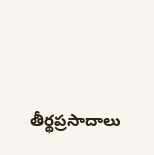తీర్థప్రసాదాలు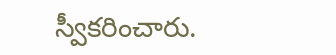స్వీకరించారు.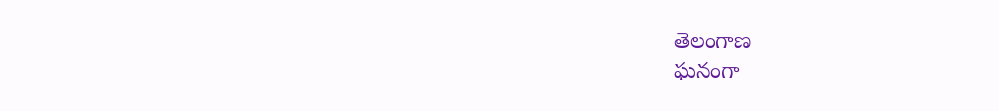తెలంగాణ
ఘనంగా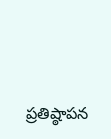ప్రతిష్ఠాపన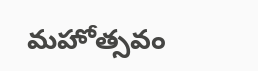మహోత్సవం